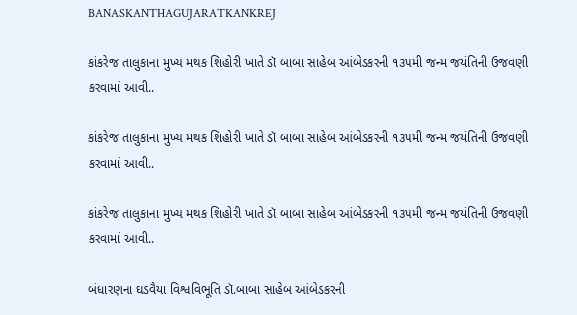BANASKANTHAGUJARATKANKREJ

કાંકરેજ તાલુકાના મુખ્ય મથક શિહોરી ખાતે ડૉ બાબા સાહેબ આંબેડકરની ૧૩૫મી જન્મ જયંતિની ઉજવણી કરવામાં આવી..

કાંકરેજ તાલુકાના મુખ્ય મથક શિહોરી ખાતે ડૉ બાબા સાહેબ આંબેડકરની ૧૩૫મી જન્મ જયંતિની ઉજવણી કરવામાં આવી..

કાંકરેજ તાલુકાના મુખ્ય મથક શિહોરી ખાતે ડૉ બાબા સાહેબ આંબેડકરની ૧૩૫મી જન્મ જયંતિની ઉજવણી કરવામાં આવી..

બંધારણના ઘડવૈયા વિશ્વવિભૂતિ ડૉ.બાબા સાહેબ આંબેડકરની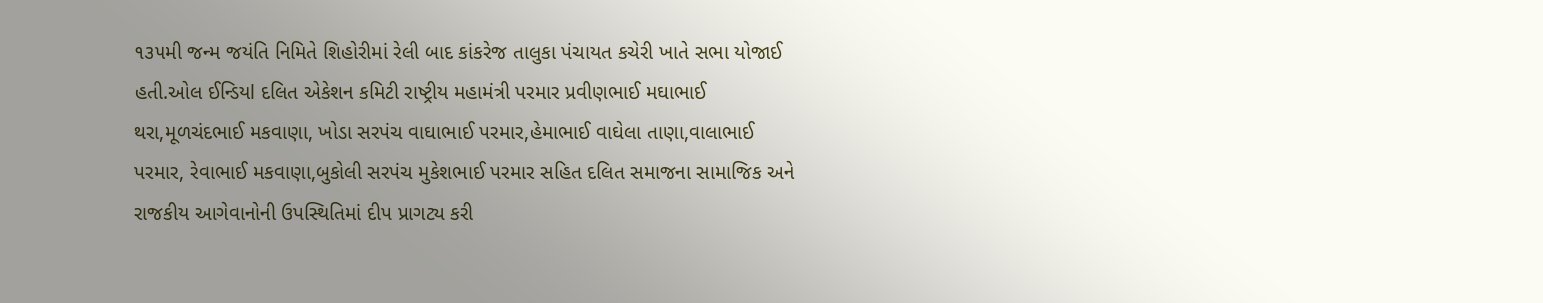૧૩૫મી જન્મ જયંતિ નિમિતે શિહોરીમાં રેલી બાદ કાંકરેજ તાલુકા પંચાયત કચેરી ખાતે સભા યોજાઈ હતી.ઓલ ઈન્ડિયl દલિત એકેશન કમિટી રાષ્ટ્રીય મહામંત્રી પરમાર પ્રવીણભાઈ મઘાભાઈ થરા,મૂળચંદભાઈ મકવાણા, ખોડા સરપંચ વાઘાભાઈ પરમાર,હેમાભાઈ વાઘેલા તાણા,વાલાભાઈ પરમાર, રેવાભાઈ મકવાણા,બુકોલી સરપંચ મુકેશભાઈ પરમાર સહિત દલિત સમાજના સામાજિક અને રાજકીય આગેવાનોની ઉપસ્થિતિમાં દીપ પ્રાગટ્ય કરી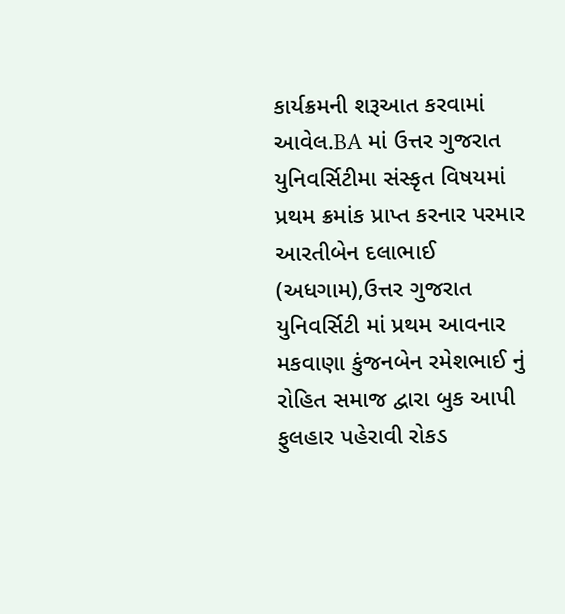કાર્યક્રમની શરૂઆત કરવામાં આવેલ.BA માં ઉત્તર ગુજરાત યુનિવર્સિટીમા સંસ્કૃત વિષયમાં પ્રથમ ક્રમાંક પ્રાપ્ત કરનાર પરમાર આરતીબેન દલાભાઈ (અધગામ),ઉત્તર ગુજરાત યુનિવર્સિટી માં પ્રથમ આવનાર મકવાણા કુંજનબેન રમેશભાઈ નું રોહિત સમાજ દ્વારા બુક આપી ફુલહાર પહેરાવી રોકડ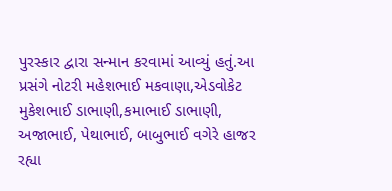પુરસ્કાર દ્વારા સન્માન કરવામાં આવ્યું હતું.આ પ્રસંગે નોટરી મહેશભાઈ મકવાણા,એડવોકેટ મુકેશભાઈ ડાભાણી,કમાભાઈ ડાભાણી, અજાભાઈ, પેથાભાઈ, બાબુભાઈ વગેરે હાજર રહ્યા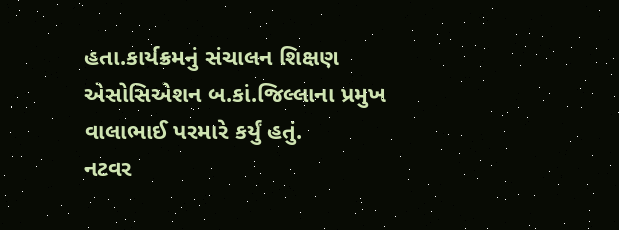હતા.કાર્યક્રમનું સંચાલન શિક્ષણ એસોસિએશન બ.કાં.જિલ્લાના પ્રમુખ વાલાભાઈ પરમારે કર્યું હતું.
નટવર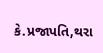કે.પ્રજાપતિ,થરા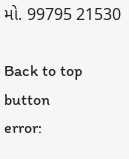મો. 99795 21530

Back to top button
error: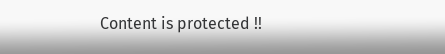Content is protected !!